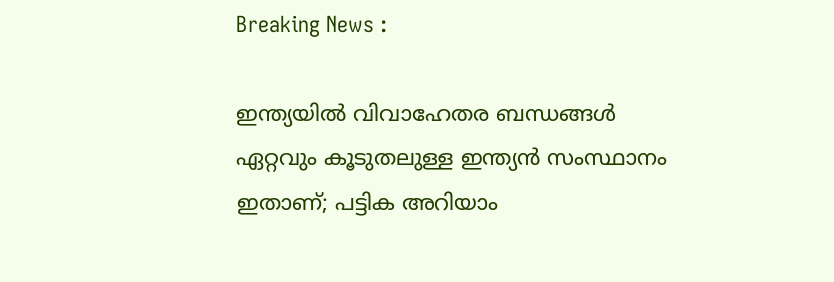Breaking News :

ഇന്ത്യയില്‍ വിവാഹേതര ബന്ധങ്ങള്‍ ഏറ്റവും കൂടുതലുള്ള ഇന്ത്യന്‍ സംസ്ഥാനം ഇതാണ്; പട്ടിക അറിയാം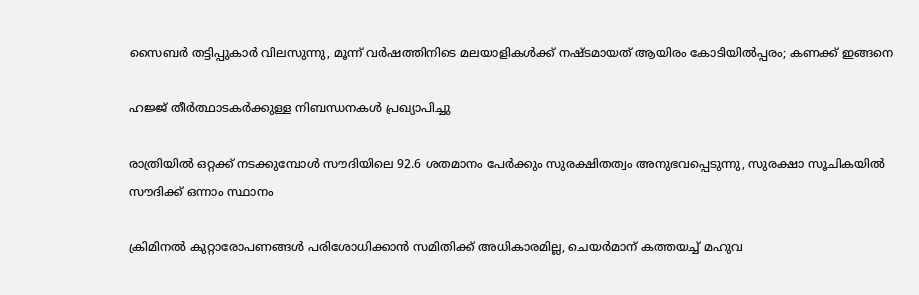സൈബര്‍ തട്ടിപ്പുകാര്‍ വിലസുന്നു, മൂന്ന് വര്‍ഷത്തിനിടെ മലയാളികള്‍ക്ക് നഷ്ടമായത് ആയിരം കോടിയില്‍പ്പരം; കണക്ക് ഇങ്ങനെ

ഹജ്ജ് തീർത്ഥാടകർക്കുള്ള നിബന്ധനകൾ പ്രഖ്യാപിച്ചു

രാത്രിയിൽ ഒറ്റക്ക് നടക്കുമ്പോൾ സൗദിയിലെ 92.6 ശതമാനം പേർക്കും സുരക്ഷിതത്വം അനുഭവപ്പെടുന്നു, സുരക്ഷാ സൂചികയിൽ സൗദിക്ക് ഒന്നാം സ്ഥാനം

ക്രിമിനല്‍ കുറ്റാരോപണങ്ങള്‍ പരിശോധിക്കാന്‍ സമിതിക്ക്‌ അധികാരമില്ല, ചെയര്‍മാന്‌ കത്തയച്ച് മഹുവ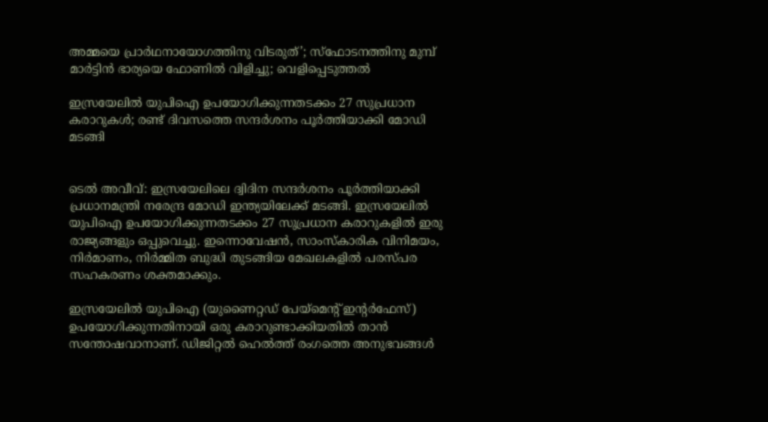അമ്മയെ പ്രാര്‍ഥനായോഗത്തിനു വിടരുത്’; സ്‌ഫോടനത്തിനു മുമ്പ് മാര്‍ട്ടിന്‍ ഭാര്യയെ ഫോണില്‍ വിളിച്ചു; വെളിപ്പെടുത്തല്‍

ഇസ്രയേലില്‍ യുപിഐ ഉപയോഗിക്കുന്നതടക്കം 27 സുപ്രധാന കരാറുകള്‍; രണ്ട് ദിവസത്തെ സന്ദര്‍ശനം പൂര്‍ത്തിയാക്കി മോഡി മടങ്ങി


ടെല്‍ അവീവ്: ഇസ്രയേലിലെ ദ്വിദിന സന്ദര്‍ശനം പൂര്‍ത്തിയാക്കി പ്രധാനമന്ത്രി നരേന്ദ്ര മോഡി ഇന്ത്യയിലേക്ക് മടങ്ങി. ഇസ്രയേലില്‍ യുപിഐ ഉപയോഗിക്കുന്നതടക്കം 27 സുപ്രധാന കരാറുകളില്‍ ഇരു രാജ്യങ്ങളും ഒപ്പുവെച്ചു. ഇന്നൊവേഷന്‍, സാംസ്‌കാരിക വിനിമയം, നിര്‍മാണം, നിര്‍മ്മിത ബുദ്ധി തുടങ്ങിയ മേഖലകളില്‍ പരസ്പര സഹകരണം ശക്തമാക്കും.

ഇസ്രയേലില്‍ യുപിഐ (യുണൈറ്റഡ് പേയ്‌മെന്റ് ഇന്റര്‍ഫേസ്) ഉപയോഗിക്കുന്നതിനായി ഒരു കരാറുണ്ടാക്കിയതില്‍ താന്‍ സന്തോഷവാനാണ്. ഡിജിറ്റല്‍ ഹെല്‍ത്ത് രംഗത്തെ അനുഭവങ്ങള്‍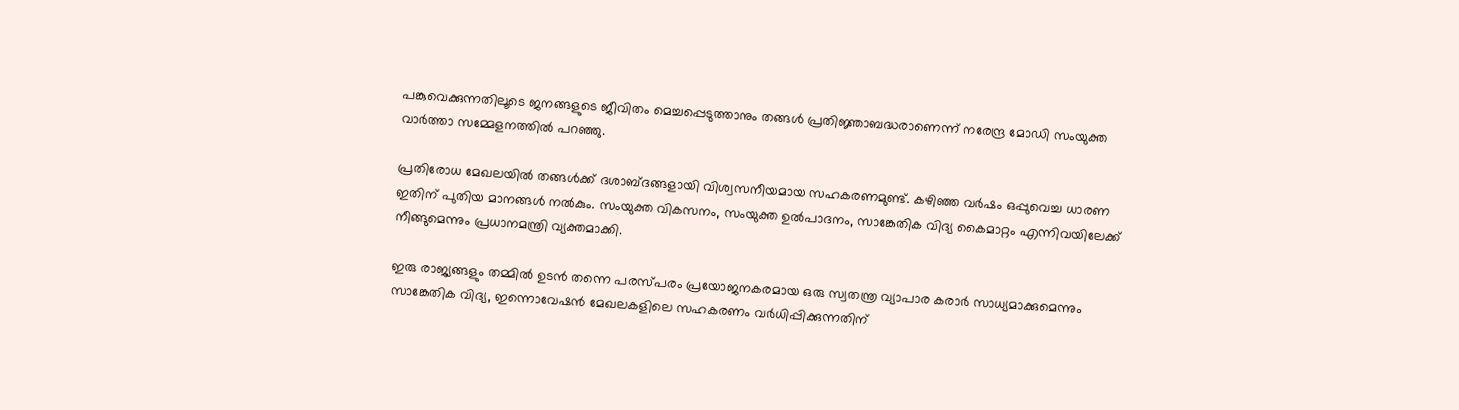പങ്കുവെക്കുന്നതിലൂടെ ജനങ്ങളുടെ ജീവിതം മെച്ചപ്പെടുത്താനും തങ്ങള്‍ പ്രതിജ്ഞാബദ്ധരാണെന്ന് നരേന്ദ്ര മോഡി സംയുക്ത വാര്‍ത്താ സമ്മേളനത്തില്‍ പറഞ്ഞു.

പ്രതിരോധ മേഖലയില്‍ തങ്ങള്‍ക്ക് ദശാബ്ദങ്ങളായി വിശ്വസനീയമായ സഹകരണമുണ്ട്. കഴിഞ്ഞ വര്‍ഷം ഒപ്പുവെച്ച ധാരണ ഇതിന് പുതിയ മാനങ്ങള്‍ നല്‍കും. സംയുക്ത വികസനം, സംയുക്ത ഉല്‍പാദനം, സാങ്കേതിക വിദ്യ കൈമാറ്റം എന്നിവയിലേക്ക് നീങ്ങുമെന്നും പ്രധാനമന്ത്രി വ്യക്തമാക്കി.

ഇരു രാജ്യങ്ങളും തമ്മില്‍ ഉടന്‍ തന്നെ പരസ്പരം പ്രയോജനകരമായ ഒരു സ്വതന്ത്ര വ്യാപാര കരാര്‍ സാധ്യമാക്കുമെന്നും സാങ്കേതിക വിദ്യ, ഇന്നൊവേഷന്‍ മേഖലകളിലെ സഹകരണം വര്‍ധിപ്പിക്കുന്നതിന്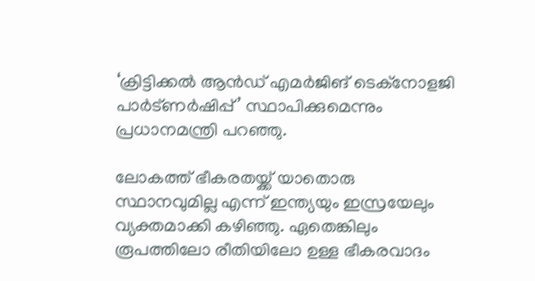‘ക്രിട്ടിക്കല്‍ ആന്‍ഡ് എമര്‍ജിങ് ടെക്നോളജി പാര്‍ട്ണര്‍ഷിപ്പ്’ സ്ഥാപിക്കുമെന്നും പ്രധാനമന്ത്രി പറഞ്ഞു.

ലോകത്ത് ഭീകരതയ്ക്ക് യാതൊരു സ്ഥാനവുമില്ല എന്ന് ഇന്ത്യയും ഇസ്രയേലും വ്യക്തമാക്കി കഴിഞ്ഞു. ഏതെങ്കിലും രൂപത്തിലോ രീതിയിലോ ഉള്ള ഭീകരവാദം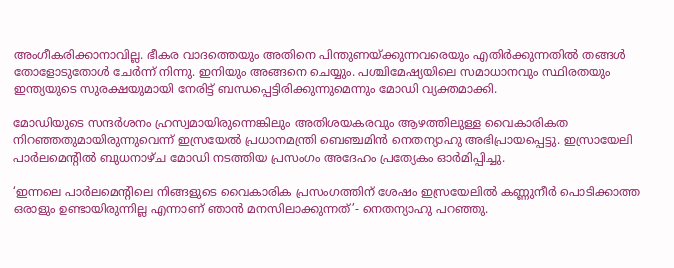അംഗീകരിക്കാനാവില്ല. ഭീകര വാദത്തെയും അതിനെ പിന്തുണയ്ക്കുന്നവരെയും എതിര്‍ക്കുന്നതില്‍ തങ്ങള്‍ തോളോടുതോള്‍ ചേര്‍ന്ന് നിന്നു. ഇനിയും അങ്ങനെ ചെയ്യും. പശ്ചിമേഷ്യയിലെ സമാധാനവും സ്ഥിരതയും ഇന്ത്യയുടെ സുരക്ഷയുമായി നേരിട്ട് ബന്ധപ്പെട്ടിരിക്കുന്നുമെന്നും മോഡി വ്യക്തമാക്കി.

മോഡിയുടെ സന്ദര്‍ശനം ഹ്രസ്വമായിരുന്നെങ്കിലും അതിശയകരവും ആഴത്തിലുള്ള വൈകാരികത നിറഞ്ഞതുമായിരുന്നുവെന്ന് ഇസ്രയേല്‍ പ്രധാനമന്ത്രി ബെഞ്ചമിന്‍ നെതന്യാഹു അഭിപ്രായപ്പെട്ടു. ഇസ്രായേലി പാര്‍ലമെന്റില്‍ ബുധനാഴ്ച മോഡി നടത്തിയ പ്രസംഗം അദേഹം പ്രത്യേകം ഓര്‍മിപ്പിച്ചു.

‘ഇന്നലെ പാര്‍ലമെന്റിലെ നിങ്ങളുടെ വൈകാരിക പ്രസംഗത്തിന് ശേഷം ഇസ്രയേലില്‍ കണ്ണുനീര്‍ പൊടിക്കാത്ത ഒരാളും ഉണ്ടായിരുന്നില്ല എന്നാണ് ഞാന്‍ മനസിലാക്കുന്നത്’- നെതന്യാഹു പറഞ്ഞു.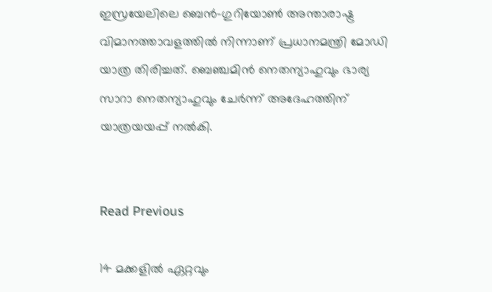ഇസ്രയേലിലെ ബെന്‍-ഗുറിയോണ്‍ അന്താരാഷ്ട്ര വിമാനത്താവളത്തില്‍ നിന്നാണ് പ്രധാനമന്ത്രി മോഡി യാത്ര തിരിച്ചത്. ബെഞ്ചമിന്‍ നെതന്യാഹുവും ഭാര്യ സാറാ നെതന്യാഹുവും ചേര്‍ന്ന് അദേഹത്തിന് യാത്രയയപ്പ് നല്‍കി.


Read Previous

14 മക്കളില്‍ ഏറ്റവും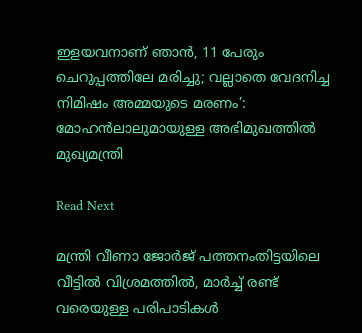ഇളയവനാണ് ഞാന്‍, 11 പേരും ചെറുപ്പത്തിലേ മരിച്ചു; വല്ലാതെ വേദനിച്ച നിമിഷം അമ്മയുടെ മരണം’: മോഹന്‍ലാലുമായുള്ള അഭിമുഖത്തില്‍ മുഖ്യമന്ത്രി

Read Next

മന്ത്രി വീണാ ജോർജ് പത്തനംതിട്ടയിലെ വീട്ടിൽ വിശ്രമത്തിൽ, മാർച്ച് രണ്ട് വരെയുള്ള പരിപാടികൾ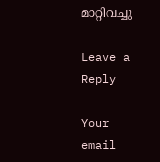മാറ്റിവച്ചു

Leave a Reply

Your email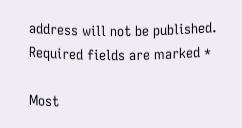address will not be published. Required fields are marked *

Most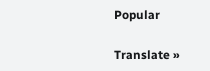Popular

Translate »